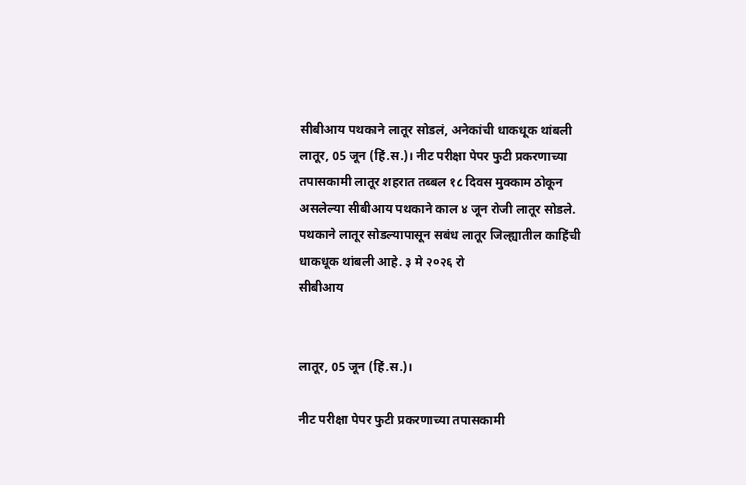सीबीआय पथकाने लातूर सोडलं, अनेकांची धाकधूक थांबली
लातूर, 05 जून (हिं.स.)। नीट परीक्षा पेपर फुटी प्रकरणाच्या तपासकामी लातूर शहरात तब्बल १८ दिवस मुक्काम ठोकून असलेल्या सीबीआय पथकाने काल ४ जून रोजी लातूर सोडले. पथकाने लातूर सोडल्यापासून सबंध लातूर जिल्ह्यातील काहिंची धाकधूक थांबली आहे. ३ मे २०२६ रो
सीबीआय


लातूर, 05 जून (हिं.स.)।

नीट परीक्षा पेपर फुटी प्रकरणाच्या तपासकामी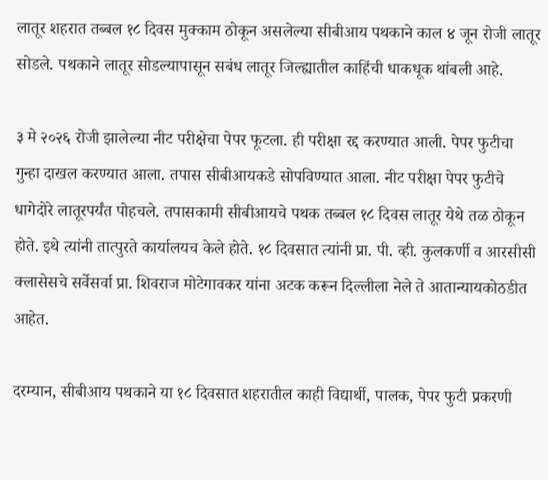लातूर शहरात तब्बल १८ दिवस मुक्काम ठोकून असलेल्या सीबीआय पथकाने काल ४ जून रोजी लातूर सोडले. पथकाने लातूर सोडल्यापासून सबंध लातूर जिल्ह्यातील काहिंची धाकधूक थांबली आहे.

३ मे २०२६ रोजी झालेल्या नीट परीक्षेचा पेपर फूटला. ही परीक्षा रद्द करण्यात आली. पेपर फुटीचा गुन्हा दाखल करण्यात आला. तपास सीबीआयकडे सोपविण्यात आला. नीट परीक्षा पेपर फुटीचे धागेदोरे लातूरपर्यंत पोहचले. तपासकामी सीबीआयचे पथक तब्बल १८ दिवस लातूर येथे तळ ठोकून होते. इथे त्यांनी तात्पुरते कार्यालयच केले होते. १८ दिवसात त्यांनी प्रा. पी. व्ही. कुलकर्णी व आरसीसी क्लासेसचे सर्वेसर्वा प्रा. शिवराज मोटेगावकर यांना अटक करून दिल्लीला नेले ते आतान्यायकोठडीत आहेत.

दरम्यान, सीबीआय पथकाने या १८ दिवसात शहरातील काही विद्यार्थी, पालक, पेपर फुटी प्रकरणी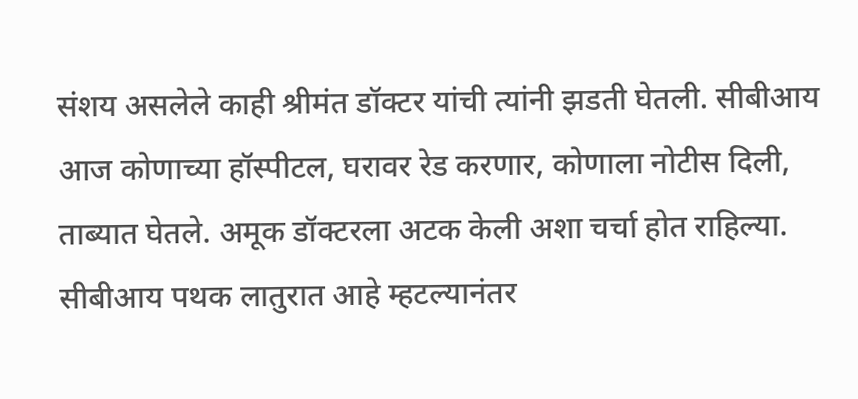संशय असलेले काही श्रीमंत डॉक्टर यांची त्यांनी झडती घेतली. सीबीआय आज कोणाच्या हॉस्पीटल, घरावर रेड करणार, कोणाला नोटीस दिली, ताब्यात घेतले. अमूक डॉक्टरला अटक केली अशा चर्चा होत राहिल्या. सीबीआय पथक लातुरात आहे म्हटल्यानंतर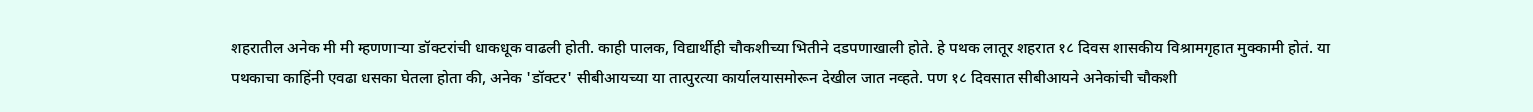शहरातील अनेक मी मी म्हणणाऱ्या डॉक्टरांची धाकधूक वाढली होती. काही पालक, विद्यार्थीही चौकशीच्या भितीने दडपणाखाली होते. हे पथक लातूर शहरात १८ दिवस शासकीय विश्रामगृहात मुक्कामी होतं. या पथकाचा काहिंनी एवढा धसका घेतला होता की, अनेक 'डॉक्टर' सीबीआयच्या या तात्पुरत्या कार्यालयासमोरून देखील जात नव्हते. पण १८ दिवसात सीबीआयने अनेकांची चौकशी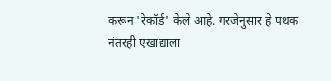करून 'रेकॉर्ड' केले आहे. गरजेनुसार हे पथक नंतरही एखाद्याला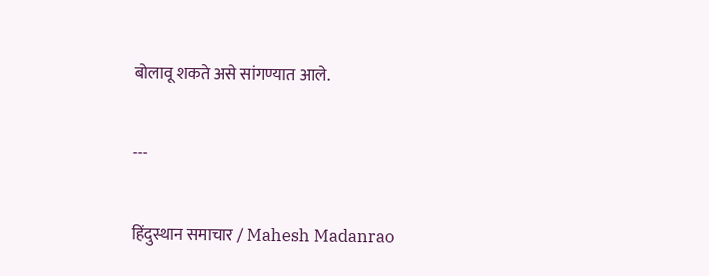बोलावू शकते असे सांगण्यात आले.

---

हिंदुस्थान समाचार / Mahesh Madanrao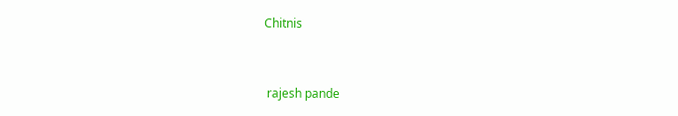Chitnis


 rajesh pande